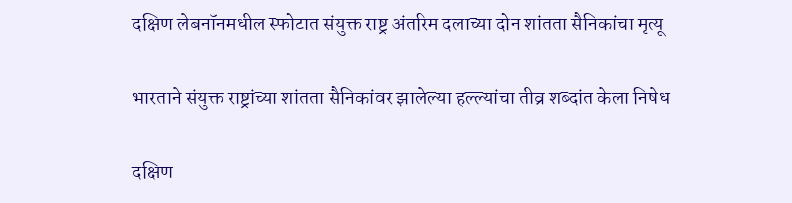दक्षिण लेबनॉनमधील स्फोटात संयुक्त राष्ट्र अंतरिम दलाच्या दोन शांतता सैनिकांचा मृत्यू

भारताने संयुक्त राष्ट्रांच्या शांतता सैनिकांवर झालेल्या हल्ल्यांचा तीव्र शब्दांत केला निषेध

दक्षिण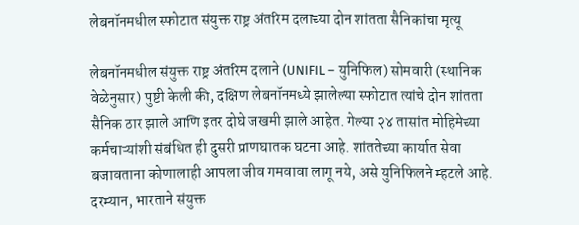लेबनॉनमधील स्फोटात संयुक्त राष्ट्र अंतरिम दलाच्या दोन शांतता सैनिकांचा मृत्यू

लेबनॉनमधील संयुक्त राष्ट्र अंतरिम दलाने (UNIFIL – युनिफिल) सोमवारी (स्थानिक वेळेनुसार) पुष्टी केली की, दक्षिण लेबनॉनमध्ये झालेल्या स्फोटात त्यांचे दोन शांतता सैनिक ठार झाले आणि इतर दोघे जखमी झाले आहेत. गेल्या २४ तासांत मोहिमेच्या कर्मचाऱ्यांशी संबंधित ही दुसरी प्राणघातक घटना आहे. शांततेच्या कार्यात सेवा बजावताना कोणालाही आपला जीव गमवावा लागू नये, असे युनिफिलने म्हटले आहे. दरम्यान, भारताने संयुक्त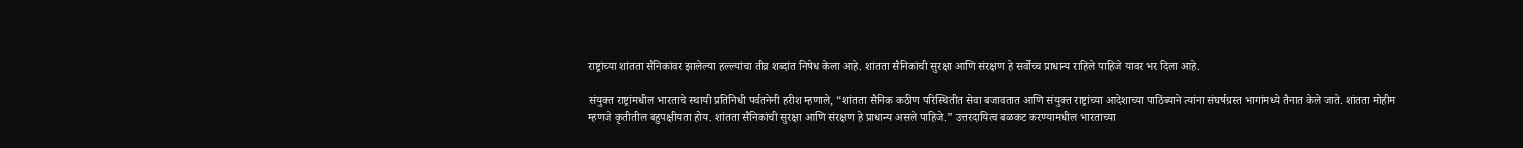राष्ट्रांच्या शांतता सैनिकांवर झालेल्या हल्ल्यांचा तीव्र शब्दांत निषेध केला आहे. शांतता सैनिकांची सुरक्षा आणि संरक्षण हे सर्वोच्च प्राधान्य राहिले पाहिजे यावर भर दिला आहे.

संयुक्त राष्ट्रांमधील भारताचे स्थायी प्रतिनिधी पर्वतनेनी हरीश म्हणाले, “शांतता सैनिक कठीण परिस्थितीत सेवा बजावतात आणि संयुक्त राष्ट्रांच्या आदेशाच्या पाठिंब्याने त्यांना संघर्षग्रस्त भागांमध्ये तैनात केले जाते. शांतता मोहीम म्हणजे कृतीतील बहुपक्षीयता होय. शांतता सैनिकांची सुरक्षा आणि संरक्षण हे प्राधान्य असले पाहिजे.” उत्तरदायित्व बळकट करण्यामधील भारताच्या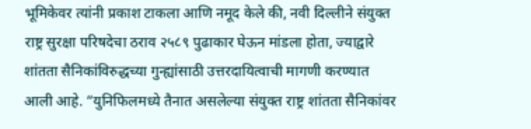भूमिकेवर त्यांनी प्रकाश टाकला आणि नमूद केले की, नवी दिल्लीने संयुक्त राष्ट्र सुरक्षा परिषदेचा ठराव २५८९ पुढाकार घेऊन मांडला होता, ज्याद्वारे शांतता सैनिकांविरुद्धच्या गुन्ह्यांसाठी उत्तरदायित्वाची मागणी करण्यात आली आहे. “युनिफिलमध्ये तैनात असलेल्या संयुक्त राष्ट्र शांतता सैनिकांवर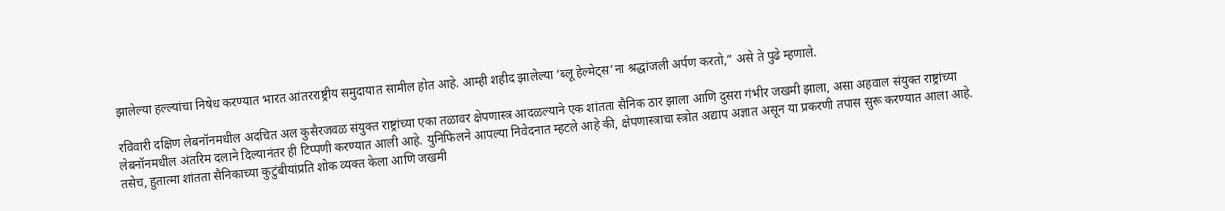झालेल्या हल्ल्यांचा निषेध करण्यात भारत आंतरराष्ट्रीय समुदायात सामील होत आहे. आम्ही शहीद झालेल्या ‘ब्लू हेल्मेट्स’ना श्रद्धांजली अर्पण करतो,” असे ते पुढे म्हणाले.

रविवारी दक्षिण लेबनॉनमधील अदचित अल कुसैरजवळ संयुक्त राष्ट्रांच्या एका तळावर क्षेपणास्त्र आदळल्याने एक शांतता सैनिक ठार झाला आणि दुसरा गंभीर जखमी झाला, असा अहवाल संयुक्त राष्ट्रांच्या लेबनॉनमधील अंतरिम दलाने दिल्यानंतर ही टिप्पणी करण्यात आली आहे. युनिफिलने आपल्या निवेदनात म्हटले आहे की, क्षेपणास्त्राचा स्त्रोत अद्याप अज्ञात असून या प्रकरणी तपास सुरू करण्यात आला आहे. तसेच, हुतात्मा शांतता सैनिकाच्या कुटुंबीयांप्रति शोक व्यक्त केला आणि जखमी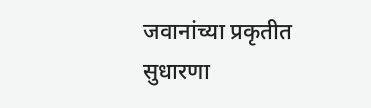जवानांच्या प्रकृतीत सुधारणा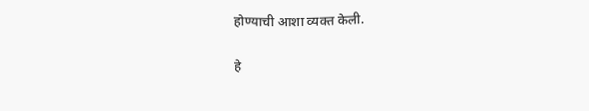होण्याची आशा व्यक्त केली.

हे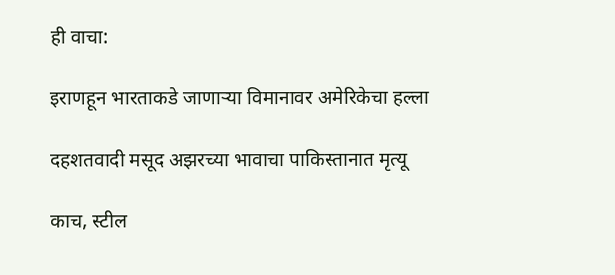ही वाचा:

इराणहून भारताकडे जाणाऱ्या विमानावर अमेरिकेचा हल्ला

दहशतवादी मसूद अझरच्या भावाचा पाकिस्तानात मृत्यू

काच, स्टील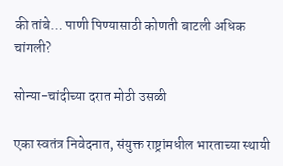की तांबे… पाणी पिण्यासाठी कोणती बाटली अधिक चांगली?

सोन्या-चांदीच्या दरात मोठी उसळी

एका स्वतंत्र निवेदनात, संयुक्त राष्ट्रांमधील भारताच्या स्थायी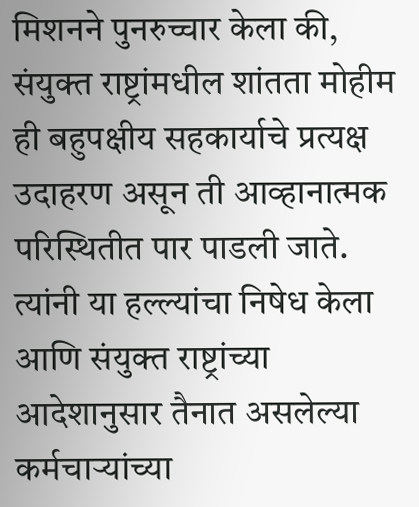मिशनने पुनरुच्चार केला की, संयुक्त राष्ट्रांमधील शांतता मोहीम ही बहुपक्षीय सहकार्याचे प्रत्यक्ष उदाहरण असून ती आव्हानात्मक परिस्थितीत पार पाडली जाते. त्यांनी या हल्ल्यांचा निषेध केला आणि संयुक्त राष्ट्रांच्या आदेशानुसार तैनात असलेल्या कर्मचाऱ्यांच्या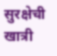सुरक्षेची खात्री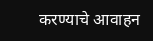करण्याचे आवाहन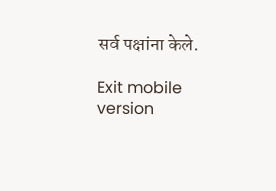सर्व पक्षांना केले.

Exit mobile version